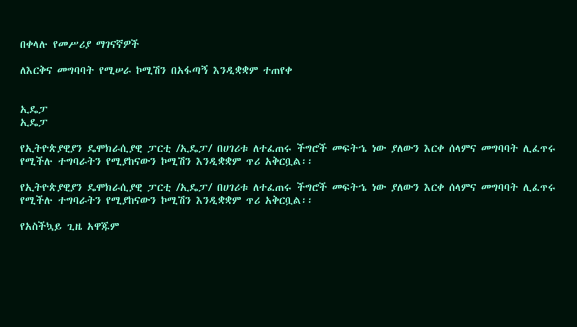በቀላሉ የመሥሪያ ማገናኛዎች

ለእርቅና መግባባት የሚሠራ ኮሚሽን በአፋጣኝ እንዲቋቋም ተጠየቀ


ኢዴፓ
ኢዴፓ

የኢትዮጵያዊያን ዴሞክራሲያዊ ፓርቲ /ኢዴፓ/ በሀገሪቱ ለተፈጠሩ ችግሮች መፍትኄ ነው ያለውን እርቀ ሰላምና መግባባት ሊፈጥሩ የሚችሉ ተግባራትን የሚያከናውን ኮሚሽን እንዲቋቋም ጥሪ አቅርቧል፡፡

የኢትዮጵያዊያን ዴሞክራሲያዊ ፓርቲ /ኢዴፓ/ በሀገሪቱ ለተፈጠሩ ችግሮች መፍትኄ ነው ያለውን እርቀ ሰላምና መግባባት ሊፈጥሩ የሚችሉ ተግባራትን የሚያከናውን ኮሚሽን እንዲቋቋም ጥሪ አቅርቧል፡፡

የአስችኳይ ጊዜ አዋጁም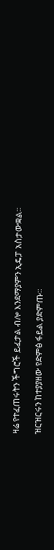ዛሬ የተፈጠሩትን ችግሮች ይፈታል ብሎ እንደማያምን ኢዴፓ አስታውቋል፡፡

ዝርዝርሩን ከተያያዘው የድምፅ ፋይል ያድምጡ።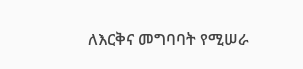ለእርቅና መግባባት የሚሠራ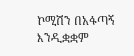ኮሚሽን በአፋጣኝ እንዲቋቋም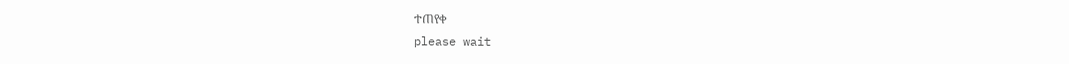ተጠየቀ
please wait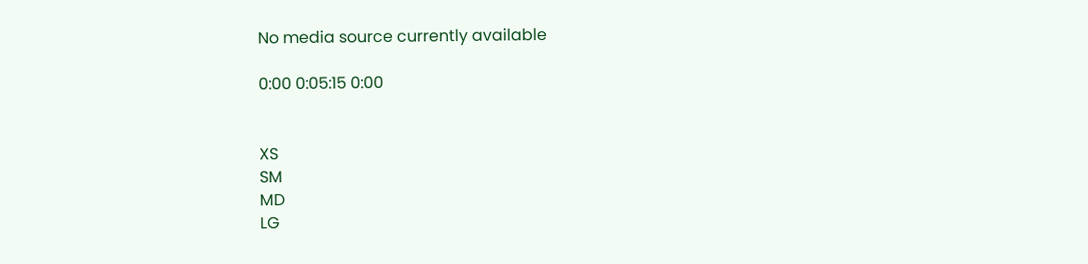No media source currently available

0:00 0:05:15 0:00


XS
SM
MD
LG